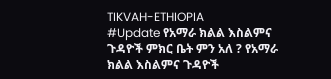TIKVAH-ETHIOPIA
#Update የአማራ ክልል እስልምና ጉዳዮች ምክር ቤት ምን አለ ? የአማራ ክልል እስልምና ጉዳዮች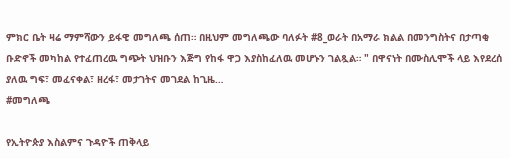ምክር ቤት ዛሬ ማምሻውን ይፋዊ መግለጫ ሰጠ። በዚህም መግለጫው ባለፉት #8_ወራት በአማራ ክልል በመንግስትና በታጣቂ ቡድኖች መካከል የተፈጠረዉ ግጭት ህዝቡን እጅግ የከፋ ዋጋ እያስከፈለዉ መሆኑን ገልጿል። " በዋናነት በሙስሊሞች ላይ እየደረሰ ያለዉ ግፍ፣ መፈናቀል፣ ዘረፋ፣ መታገትና መገደል ከጊዜ…
#መግለጫ

የኢትዮጵያ እስልምና ጉዳዮች ጠቅላይ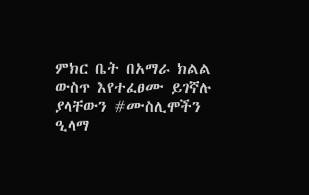ምክር ቤት በአማራ ክልል ውስጥ እየተፈፀሙ ይገኛሉ ያላቸውን #ሙስሊሞችን ዒላማ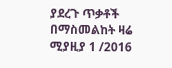ያደረጉ ጥቃቶች በማስመልከት ዛሬ ሚያዚያ 1 /2016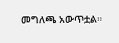መግለጫ አውጥቷል።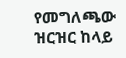የመግለጫው ዝርዝር ከላይ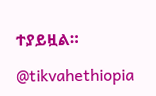ተያይዟል።

@tikvahethiopia